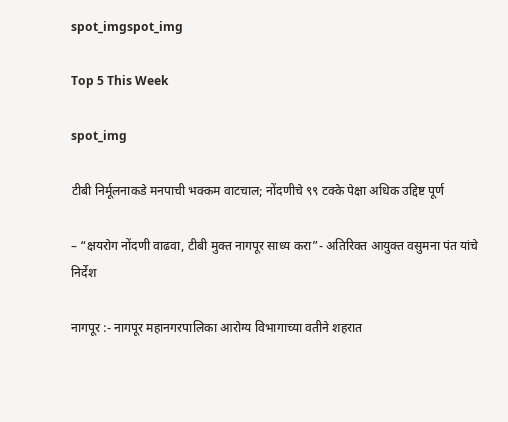spot_imgspot_img

Top 5 This Week

spot_img

टीबी निर्मूलनाकडे मनपाची भक्कम वाटचाल; नोंदणीचे ९९ टक्के पेक्षा अधिक उद्दिष्ट पूर्ण

– “क्षयरोग नोंदणी वाढवा, टीबी मुक्त नागपूर साध्य करा”- अतिरिक्त आयुक्त वसुमना पंत यांचे निर्देश

नागपूर :- नागपूर महानगरपालिका आरोग्य विभागाच्या वतीने शहरात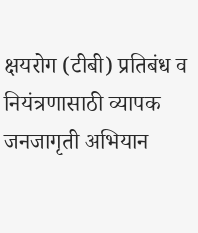क्षयरोग (टीबी) प्रतिबंध व नियंत्रणासाठी व्यापक जनजागृती अभियान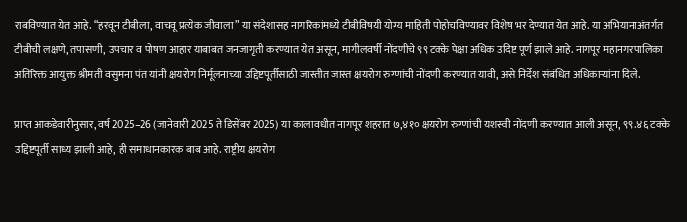राबविण्यात येत आहे. “हरवून टीबीला, वाचवू प्रत्येक जीवाला” या संदेशासह नागरिकांमध्ये टीबीविषयी योग्य माहिती पोहोचविण्यावर विशेष भर देण्यात येत आहे. या अभियानाअंतर्गत टीबीची लक्षणे, तपासणी, उपचार व पोषण आहार याबाबत जनजागृती करण्यात येत असून, मागीलवर्षी नोंदणीचे ९९ टक्के पेक्षा अधिक उदिष्ट पूर्ण झाले आहे. नागपूर महानगरपालिका अतिरिक्त आयुक्त श्रीमती वसुमना पंत यांनी क्षयरोग निर्मूलनाच्या उद्दिष्टपूर्तीसाठी जास्तीत जास्त क्षयरोग रुग्णांची नोंदणी करण्यात यावी, असे निर्देश संबंधित अधिकाऱ्यांना दिले.

प्राप्त आकडेवारीनुसार, वर्ष 2025–26 (जानेवारी 2025 ते डिसेंबर 2025) या कालावधीत नागपूर शहरात ७,४१० क्षयरोग रुग्णांची यशस्वी नोंदणी करण्यात आली असून, ९९.४६ टक्के उद्दिष्टपूर्ती साध्य झाली आहे, ही समाधानकारक बाब आहे. राष्ट्रीय क्षयरोग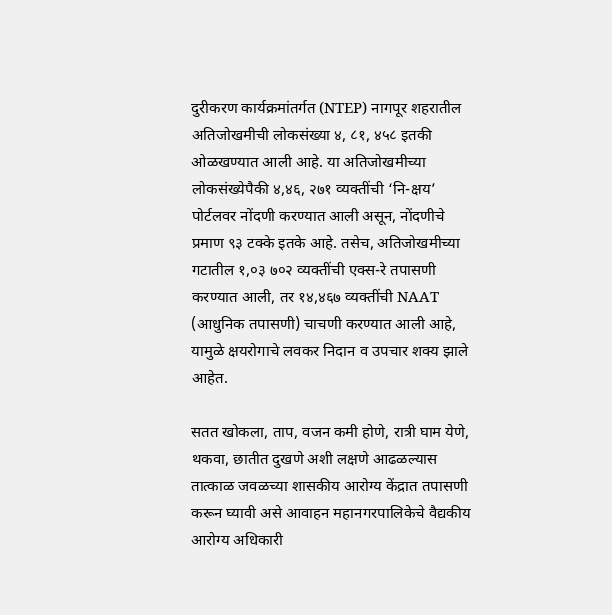दुरीकरण कार्यक्रमांतर्गत (NTEP) नागपूर शहरातील अतिजोखमीची लोकसंख्या ४, ८१, ४५८ इतकी ओळखण्यात आली आहे. या अतिजोखमीच्या लोकसंख्येपैकी ४,४६, २७१ व्यक्तींची ‘नि-क्षय’ पोर्टलवर नोंदणी करण्यात आली असून, नोंदणीचे प्रमाण ९३ टक्के इतके आहे. तसेच, अतिजोखमीच्या गटातील १,०३ ७०२ व्यक्तींची एक्स-रे तपासणी करण्यात आली, तर १४,४६७ व्यक्तींची NAAT (आधुनिक तपासणी) चाचणी करण्यात आली आहे, यामुळे क्षयरोगाचे लवकर निदान व उपचार शक्य झाले आहेत.

सतत खोकला, ताप, वजन कमी होणे, रात्री घाम येणे, थकवा, छातीत दुखणे अशी लक्षणे आढळल्यास तात्काळ जवळच्या शासकीय आरोग्य केंद्रात तपासणी करून घ्यावी असे आवाहन महानगरपालिकेचे वैद्यकीय आरोग्य अधिकारी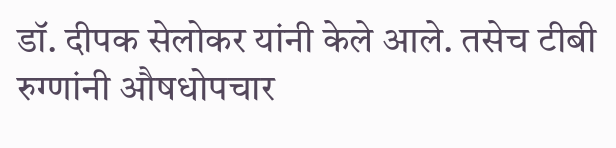डॉ. दीपक सेलोकर यांनी केले आले. तसेच टीबी रुग्णांनी औषधोपचार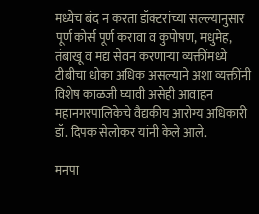मध्येच बंद न करता डॉक्टरांच्या सल्ल्यानुसार पूर्ण कोर्स पूर्ण करावा व कुपोषण, मधुमेह, तंबाखू व मद्य सेवन करणाऱ्या व्यक्तींमध्ये टीबीचा धोका अधिक असल्याने अशा व्यक्तींनी विशेष काळजी घ्यावी असेही आवाहन महानगरपालिकेचे वैद्यकीय आरोग्य अधिकारी डॉ. दिपक सेलोकर यांनी केले आले.

मनपा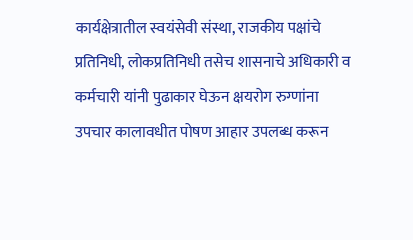कार्यक्षेत्रातील स्वयंसेवी संस्था, राजकीय पक्षांचे प्रतिनिधी, लोकप्रतिनिधी तसेच शासनाचे अधिकारी व कर्मचारी यांनी पुढाकार घेऊन क्षयरोग रुग्णांना उपचार कालावधीत पोषण आहार उपलब्ध करून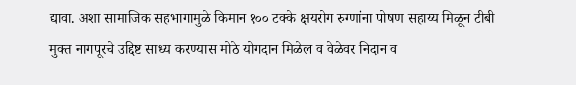द्यावा. अशा सामाजिक सहभागामुळे किमान १०० टक्के क्षयरोग रुग्णांना पोषण सहाय्य मिळून टीबी मुक्त नागपूरचे उद्दिष्ट साध्य करण्यास मोठे योगदान मिळेल व वेळेवर निदान व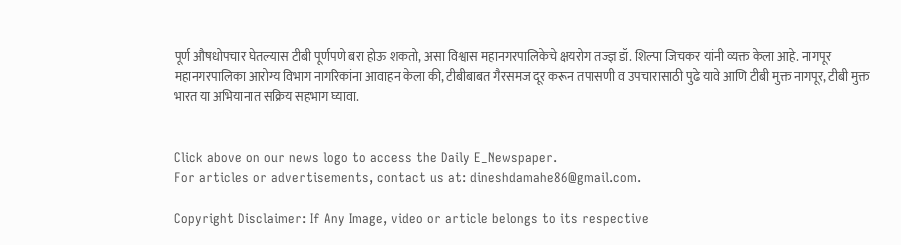पूर्ण औषधोपचार घेतल्यास टीबी पूर्णपणे बरा होऊ शकतो, असा विश्वास महानगरपालिकेचे क्षयरोग तज्ज्ञ डॉ. शिल्पा जिचकर यांनी व्यक्त केला आहे. नागपूर महानगरपालिका आरोग्य विभाग नागरिकांना आवाहन केला की, टीबीबाबत गैरसमज दूर करून तपासणी व उपचारासाठी पुढे यावे आणि टीबी मुक्त नागपूर, टीबी मुक्त भारत या अभियानात सक्रिय सहभाग घ्यावा.


Click above on our news logo to access the Daily E_Newspaper.
For articles or advertisements, contact us at: dineshdamahe86@gmail.com.

Copyright Disclaimer: If Any Image, video or article belongs to its respective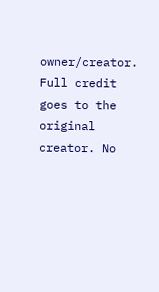owner/creator. Full credit goes to the original creator. No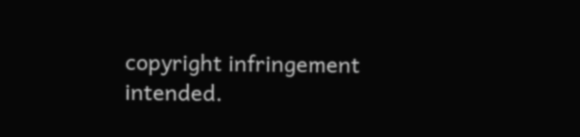copyright infringement intended.